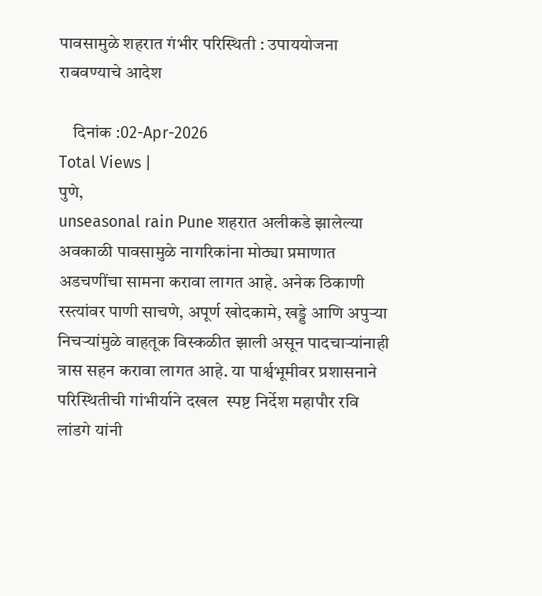पावसामुळे शहरात गंभीर परिस्थिती : उपाययोजना राबवण्याचे आदेश

    दिनांक :02-Apr-2026
Total Views |
पुणे,
unseasonal rain Pune शहरात अलीकडे झालेल्या अवकाळी पावसामुळे नागरिकांना मोठ्या प्रमाणात अडचणींचा सामना करावा लागत आहे. अनेक ठिकाणी रस्त्यांवर पाणी साचणे, अपूर्ण खोदकामे, खड्डे आणि अपुऱ्या निचऱ्यांमुळे वाहतूक विस्कळीत झाली असून पादचाऱ्यांनाही त्रास सहन करावा लागत आहे. या पार्श्वभूमीवर प्रशासनाने परिस्थितीची गांभीर्याने दखल  स्पष्ट निर्देश महापौर रवि लांडगे यांनी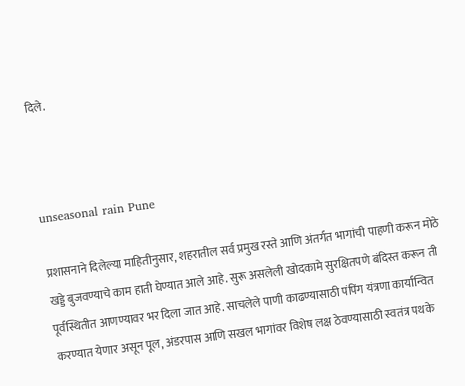दिले.



unseasonal rain Pune

प्रशासनाने दिलेल्या माहितीनुसार, शहरातील सर्व प्रमुख रस्ते आणि अंतर्गत भागांची पाहणी करून मोठे खड्डे बुजवण्याचे काम हाती घेण्यात आले आहे. सुरू असलेली खोदकामे सुरक्षितपणे बंदिस्त करून ती पूर्वस्थितीत आणण्यावर भर दिला जात आहे. साचलेले पाणी काढण्यासाठी पंपिंग यंत्रणा कार्यान्वित करण्यात येणार असून पूल, अंडरपास आणि सखल भागांवर विशेष लक्ष ठेवण्यासाठी स्वतंत्र पथके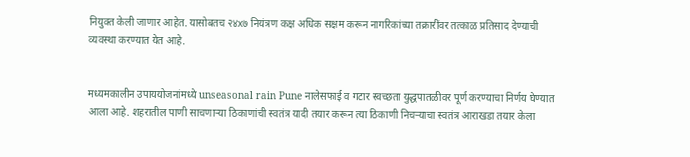नियुक्त केली जाणार आहेत. यासोबतच २४x७ नियंत्रण कक्ष अधिक सक्षम करून नागरिकांच्या तक्रारींवर तत्काळ प्रतिसाद देण्याची व्यवस्था करण्यात येत आहे.


मध्यमकालीन उपाययोजनांमध्ये unseasonal rain Pune नालेसफाई व गटार स्वच्छता युद्धपातळीवर पूर्ण करण्याचा निर्णय घेण्यात आला आहे. शहरातील पाणी साचणाऱ्या ठिकाणांची स्वतंत्र यादी तयार करून त्या ठिकाणी निचऱ्याचा स्वतंत्र आराखडा तयार केला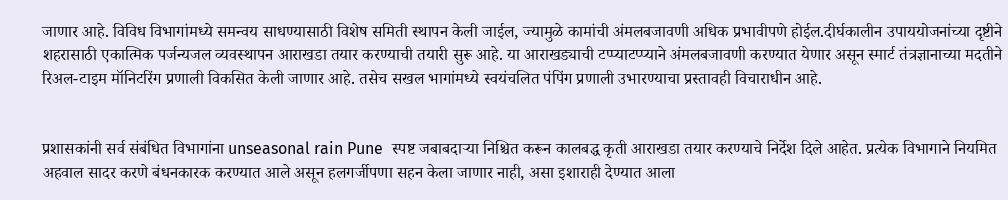जाणार आहे. विविध विभागांमध्ये समन्वय साधण्यासाठी विशेष समिती स्थापन केली जाईल, ज्यामुळे कामांची अंमलबजावणी अधिक प्रभावीपणे होईल.दीर्घकालीन उपाययोजनांच्या दृष्टीने शहरासाठी एकात्मिक पर्जन्यजल व्यवस्थापन आराखडा तयार करण्याची तयारी सुरू आहे. या आराखड्याची टप्प्याटप्प्याने अंमलबजावणी करण्यात येणार असून स्मार्ट तंत्रज्ञानाच्या मदतीने रिअल-टाइम मॉनिटरिंग प्रणाली विकसित केली जाणार आहे. तसेच सखल भागांमध्ये स्वयंचलित पंपिंग प्रणाली उभारण्याचा प्रस्तावही विचाराधीन आहे.


प्रशासकांनी सर्व संबंधित विभागांना unseasonal rain Pune  स्पष्ट जबाबदाऱ्या निश्चित करून कालबद्ध कृती आराखडा तयार करण्याचे निर्देश दिले आहेत. प्रत्येक विभागाने नियमित अहवाल सादर करणे बंधनकारक करण्यात आले असून हलगर्जीपणा सहन केला जाणार नाही, असा इशाराही देण्यात आला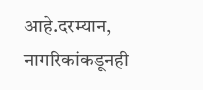आहे.दरम्यान, नागरिकांकडूनही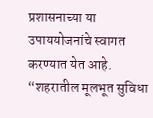प्रशासनाच्या या उपाययोजनांचे स्वागत करण्यात येत आहे. “शहरातील मूलभूत सुविधा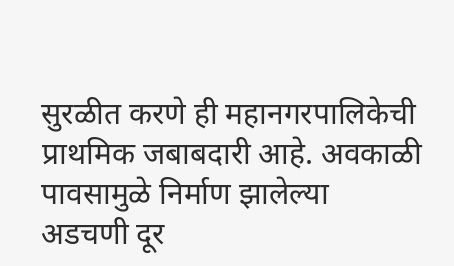सुरळीत करणे ही महानगरपालिकेची प्राथमिक जबाबदारी आहे. अवकाळी पावसामुळे निर्माण झालेल्या अडचणी दूर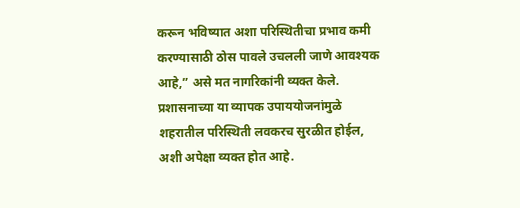करून भविष्यात अशा परिस्थितीचा प्रभाव कमी करण्यासाठी ठोस पावले उचलली जाणे आवश्यक आहे,” असे मत नागरिकांनी व्यक्त केले. प्रशासनाच्या या व्यापक उपाययोजनांमुळे शहरातील परिस्थिती लवकरच सुरळीत होईल, अशी अपेक्षा व्यक्त होत आहे.